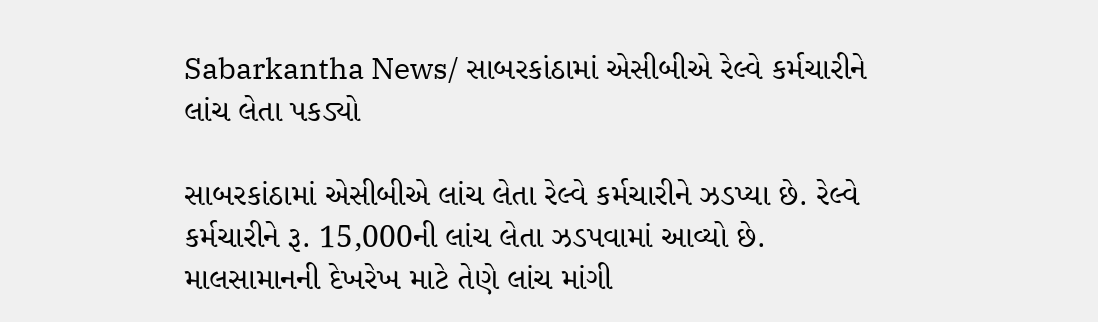Sabarkantha News/ સાબરકાંઠામાં એસીબીએ રેલ્વે કર્મચારીને લાંચ લેતા પકડ્યો

સાબરકાંઠામાં એસીબીએ લાંચ લેતા રેલ્વે કર્મચારીને ઝડપ્યા છે. રેલ્વે કર્મચારીને રૂ. 15,000ની લાંચ લેતા ઝડપવામાં આવ્યો છે. માલસામાનની દેખરેખ માટે તેણે લાંચ માંગી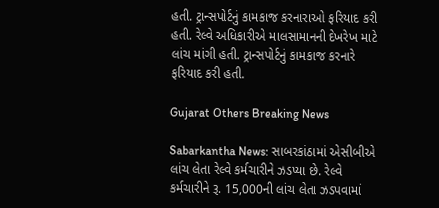હતી. ટ્રાન્સપોર્ટનું કામકાજ કરનારાઓ ફરિયાદ કરી હતી. રેલ્વે અધિકારીએ માલસામાનની દેખરેખ માટે લાંચ માંગી હતી. ટ્રાન્સપોર્ટનું કામકાજ કરનારે ફરિયાદ કરી હતી.

Gujarat Others Breaking News

Sabarkantha News: સાબરકાંઠામાં એસીબીએ લાંચ લેતા રેલ્વે કર્મચારીને ઝડપ્યા છે. રેલ્વે કર્મચારીને રૂ. 15,000ની લાંચ લેતા ઝડપવામાં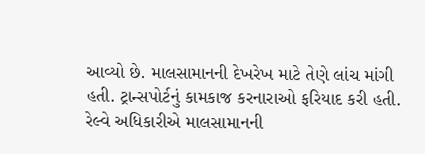આવ્યો છે. માલસામાનની દેખરેખ માટે તેણે લાંચ માંગી હતી. ટ્રાન્સપોર્ટનું કામકાજ કરનારાઓ ફરિયાદ કરી હતી. રેલ્વે અધિકારીએ માલસામાનની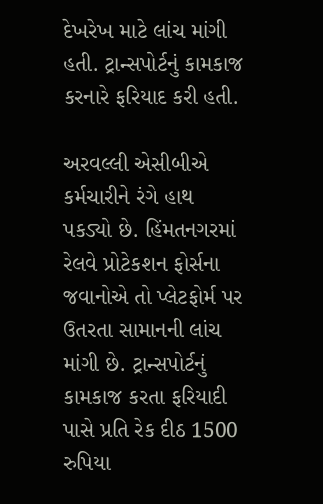દેખરેખ માટે લાંચ માંગી હતી. ટ્રાન્સપોર્ટનું કામકાજ કરનારે ફરિયાદ કરી હતી.

અરવલ્લી એસીબીએ કર્મચારીને રંગે હાથ પકડ્યો છે. હિંમતનગરમાં રેલવે પ્રોટેકશન ફોર્સના જવાનોએ તો પ્લેટફોર્મ પર ઉતરતા સામાનની લાંચ માંગી છે. ટ્રાન્સપોર્ટનું કામકાજ કરતા ફરિયાદી પાસે પ્રતિ રેક દીઠ 1500 રુપિયા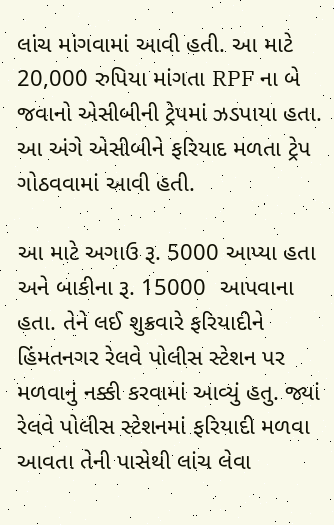લાંચ માંગવામાં આવી હતી. આ માટે 20,000 રુપિયા માંગતા RPF ના બે જવાનો એસીબીની ટ્રેપમાં ઝડપાયા હતા. આ અંગે એસીબીને ફરિયાદ મળતા ટ્રેપ ગોઠવવામાં આવી હતી.

આ માટે અગાઉ રૂ. 5000 આપ્યા હતા અને બાકીના રૂ. 15000  આપવાના હતા. તેને લઈ શુક્રવારે ફરિયાદીને હિંમતનગર રેલવે પોલીસ સ્ટેશન પર મળવાનું નક્કી કરવામાં આવ્યું હતુ. જ્યાં રેલવે પોલીસ સ્ટેશનમાં ફરિયાદી મળવા આવતા તેની પાસેથી લાંચ લેવા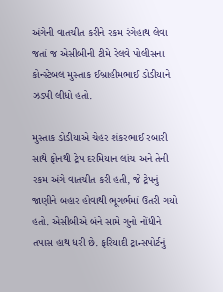અંગેની વાતચીત કરીને રકમ રંગેહાથ લેવા જતાં જ એસીબીની ટીમે રેલવે પોલીસના કોન્સ્ટેબલ મુસ્તાક ઈબ્રાહીમભાઈ ડોડીયાને ઝડપી લીધો હતો.

મુસ્તાક ડોડીયાએ ચેહર શંકરભાઈ રબારી સાથે ફોનથી ટ્રેપ દરમિયાન લાંચ અને તેની રકમ અંગે વાતચીત કરી હતી, જે ટ્રેપનું જાણીને બહાર હોવાથી ભૂગર્ભમાં ઉતરી ગયો હતો. એસીબીએ બંને સામે ગુનો નોંધીને તપાસ હાથ ધરી છે. ફરિયાદી ટ્રાન્સપોર્ટનું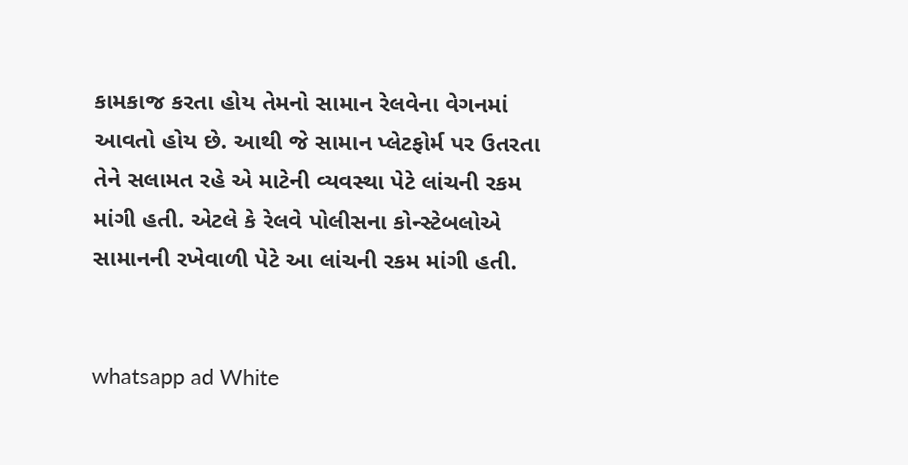કામકાજ કરતા હોય તેમનો સામાન રેલવેના વેગનમાં આવતો હોય છે. આથી જે સામાન પ્લેટફોર્મ પર ઉતરતા તેને સલામત રહે એ માટેની વ્યવસ્થા પેટે લાંચની રકમ માંગી હતી. એટલે કે રેલવે પોલીસના કોન્સ્ટેબલોએ સામાનની રખેવાળી પેટે આ લાંચની રકમ માંગી હતી.


whatsapp ad White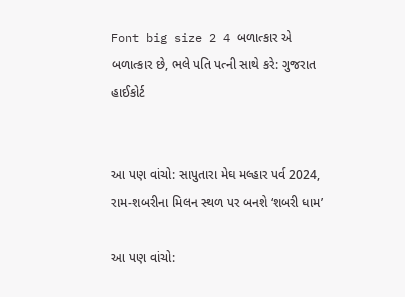Font big size 2 4 બળાત્કાર એ બળાત્કાર છે, ભલે પતિ પત્ની સાથે કરે: ગુજરાત હાઈકોર્ટ


આ પણ વાંચો: સાપુતારા મેઘ મલ્હાર પર્વ 2024, રામ-શબરીના મિલન સ્થળ પર બનશે ‘શબરી ધામ’

આ પણ વાંચો: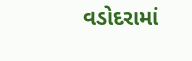વડોદરામાં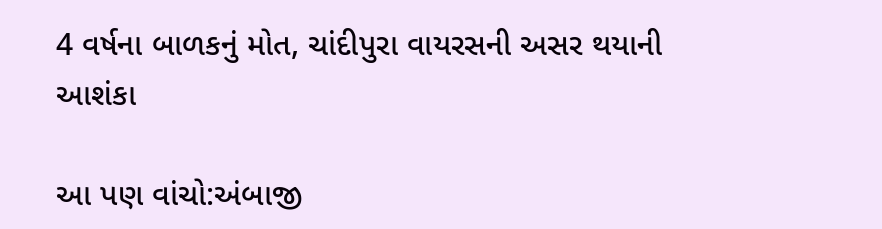4 વર્ષના બાળકનું મોત, ચાંદીપુરા વાયરસની અસર થયાની આશંકા

આ પણ વાંચો:અંબાજી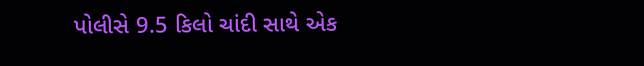પોલીસે 9.5 કિલો ચાંદી સાથે એક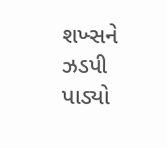શખ્સને ઝડપી પાડ્યો